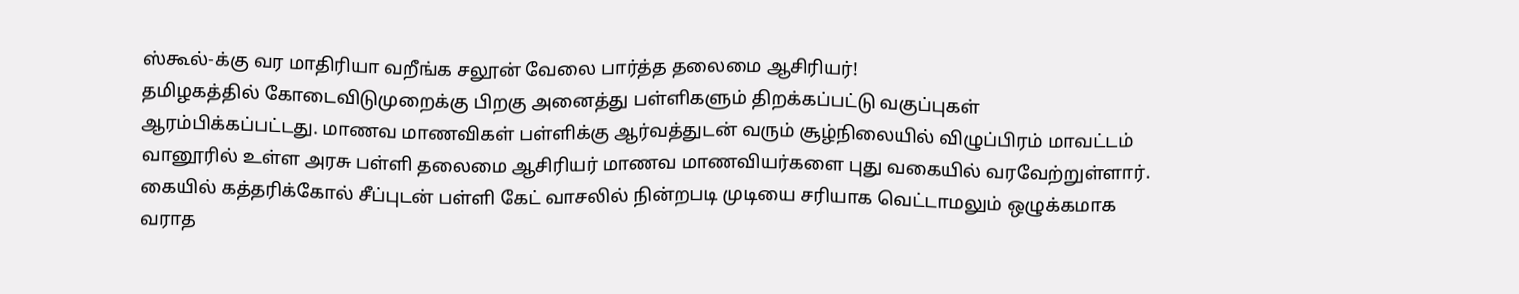ஸ்கூல்-க்கு வர மாதிரியா வறீங்க சலூன் வேலை பார்த்த தலைமை ஆசிரியர்!
தமிழகத்தில் கோடைவிடுமுறைக்கு பிறகு அனைத்து பள்ளிகளும் திறக்கப்பட்டு வகுப்புகள் ஆரம்பிக்கப்பட்டது. மாணவ மாணவிகள் பள்ளிக்கு ஆர்வத்துடன் வரும் சூழ்நிலையில் விழுப்பிரம் மாவட்டம் வானூரில் உள்ள அரசு பள்ளி தலைமை ஆசிரியர் மாணவ மாணவியர்களை புது வகையில் வரவேற்றுள்ளார்.
கையில் கத்தரிக்கோல் சீப்புடன் பள்ளி கேட் வாசலில் நின்றபடி முடியை சரியாக வெட்டாமலும் ஒழுக்கமாக வராத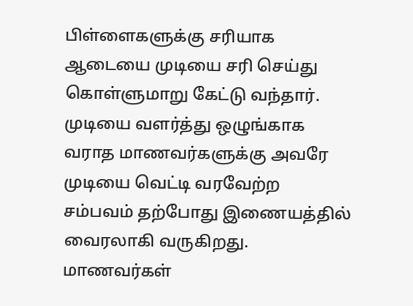பிள்ளைகளுக்கு சரியாக ஆடையை முடியை சரி செய்து கொள்ளுமாறு கேட்டு வந்தார்.
முடியை வளர்த்து ஒழுங்காக வராத மாணவர்களுக்கு அவரே முடியை வெட்டி வரவேற்ற சம்பவம் தற்போது இணையத்தில் வைரலாகி வருகிறது.
மாணவர்கள்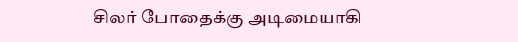சிலர் போதைக்கு அடிமையாகி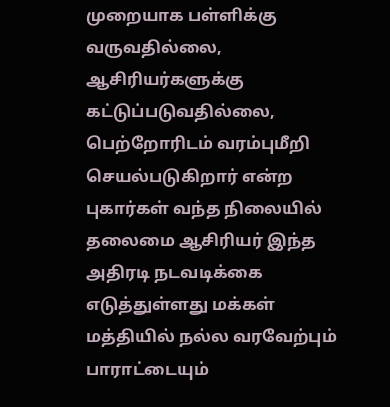முறையாக பள்ளிக்கு வருவதில்லை, ஆசிரியர்களுக்கு கட்டுப்படுவதில்லை, பெற்றோரிடம் வரம்புமீறி செயல்படுகிறார் என்ற புகார்கள் வந்த நிலையில் தலைமை ஆசிரியர் இந்த அதிரடி நடவடிக்கை எடுத்துள்ளது மக்கள் மத்தியில் நல்ல வரவேற்பும் பாராட்டையும்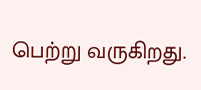பெற்று வருகிறது.